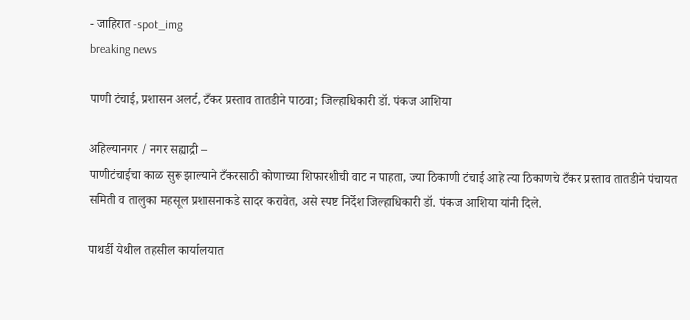- जाहिरात -spot_img
breaking news

पाणी टंचाई, प्रशासन अलर्ट, टँकर प्रस्ताव तातडीने पाठवा; जिल्हाधिकारी डॉ. पंकज आशिया

अहिल्यानगर / नगर सह्याद्री –
पाणीटंचाईचा काळ सुरू झाल्याने टँकरसाठी कोणाच्या शिफारशीची वाट न पाहता, ज्या ठिकाणी टंचाई आहे त्या ठिकाणचे टँकर प्रस्ताव तातडीने पंचायत समिती व तालुका महसूल प्रशासनाकडे सादर करावेत, असे स्पष्ट निर्देश जिल्हाधिकारी डॉ. पंकज आशिया यांनी दिले.

पाथर्डी येथील तहसील कार्यालयात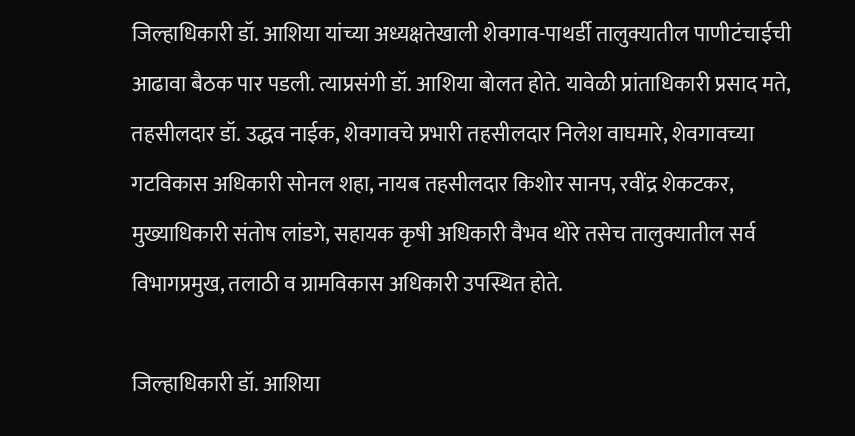जिल्हाधिकारी डॉ. आशिया यांच्या अध्यक्षतेखाली शेवगाव-पाथर्डी तालुक्यातील पाणीटंचाईची आढावा बैठक पार पडली. त्याप्रसंगी डॉ. आशिया बोलत होते. यावेळी प्रांताधिकारी प्रसाद मते, तहसीलदार डॉ. उद्धव नाईक, शेवगावचे प्रभारी तहसीलदार निलेश वाघमारे, शेवगावच्या गटविकास अधिकारी सोनल शहा, नायब तहसीलदार किशोर सानप, रवींद्र शेकटकर, मुख्याधिकारी संतोष लांडगे, सहायक कृषी अधिकारी वैभव थोरे तसेच तालुक्यातील सर्व विभागप्रमुख, तलाठी व ग्रामविकास अधिकारी उपस्थित होते.

जिल्हाधिकारी डॉ. आशिया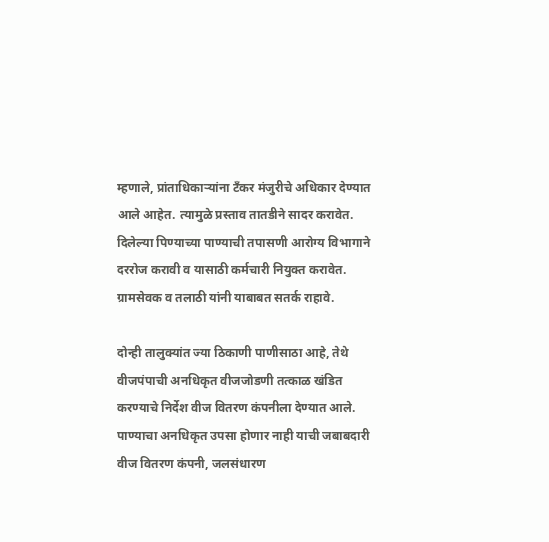म्हणाले, प्रांताधिकाऱ्यांना टँकर मंजुरीचे अधिकार देण्यात आले आहेत. त्यामुळे प्रस्ताव तातडीने सादर करावेत. दिलेल्या पिण्याच्या पाण्याची तपासणी आरोग्य विभागाने दररोज करावी व यासाठी कर्मचारी नियुक्त करावेत. ग्रामसेवक व तलाठी यांनी याबाबत सतर्क राहावे.

दोन्ही तालुक्यांत ज्या ठिकाणी पाणीसाठा आहे, तेथे वीजपंपाची अनधिकृत वीजजोडणी तत्काळ खंडित करण्याचे निर्देश वीज वितरण कंपनीला देण्यात आले. पाण्याचा अनधिकृत उपसा होणार नाही याची जबाबदारी वीज वितरण कंपनी, जलसंधारण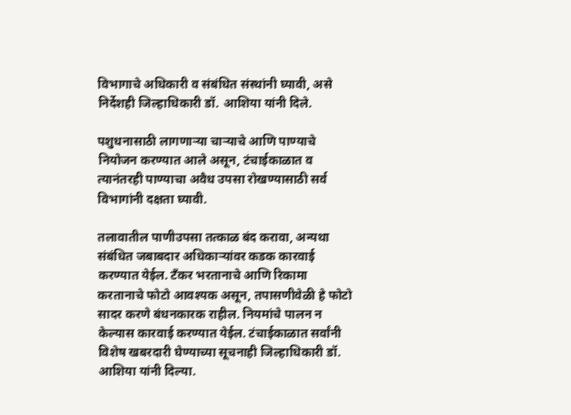विभागाचे अधिकारी व संबंधित संस्थांनी घ्यावी, असे निर्देशही जिल्हाधिकारी डॉ. आशिया यांनी दिले.

पशुधनासाठी लागणाऱ्या चाऱ्याचे आणि पाण्याचे नियोजन करण्यात आले असून, टंचाईकाळात व त्यानंतरही पाण्याचा अवैध उपसा रोखण्यासाठी सर्व विभागांनी दक्षता घ्यावी.

तलावातील पाणीउपसा तत्काळ बंद करावा, अन्यथा संबंधित जबाबदार अधिकाऱ्यांवर कडक कारवाई करण्यात येईल. टँकर भरतानाचे आणि रिकामा करतानाचे फोटो आवश्यक असून, तपासणीवेळी हे फोटो सादर करणे बंधनकारक राहील. नियमांचे पालन न केल्यास कारवाई करण्यात येईल. टंचाईकाळात सर्वांनी विशेष खबरदारी घेण्याच्या सूचनाही जिल्हाधिकारी डॉ. आशिया यांनी दिल्या.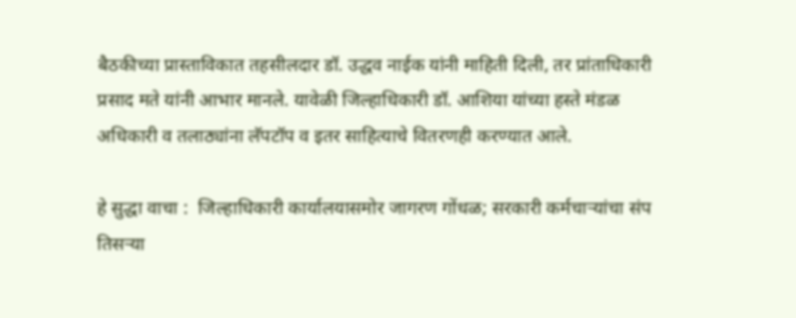बैठकीच्या प्रास्ताविकात तहसीलदार डॉ. उद्धव नाईक यांनी माहिती दिली, तर प्रांताधिकारी प्रसाद मते यांनी आभार मानले. यावेळी जिल्हाधिकारी डॉ. आशिया यांच्या हस्ते मंडळ अधिकारी व तलाठ्यांना लॅपटॉप व इतर साहित्याचे वितरणही करण्यात आले.

हे सुद्धा वाचा :  जिल्हाधिकारी कार्यालयासमोर जागरण गोंधळ; सरकारी कर्मचाऱ्यांचा संप तिसऱ्या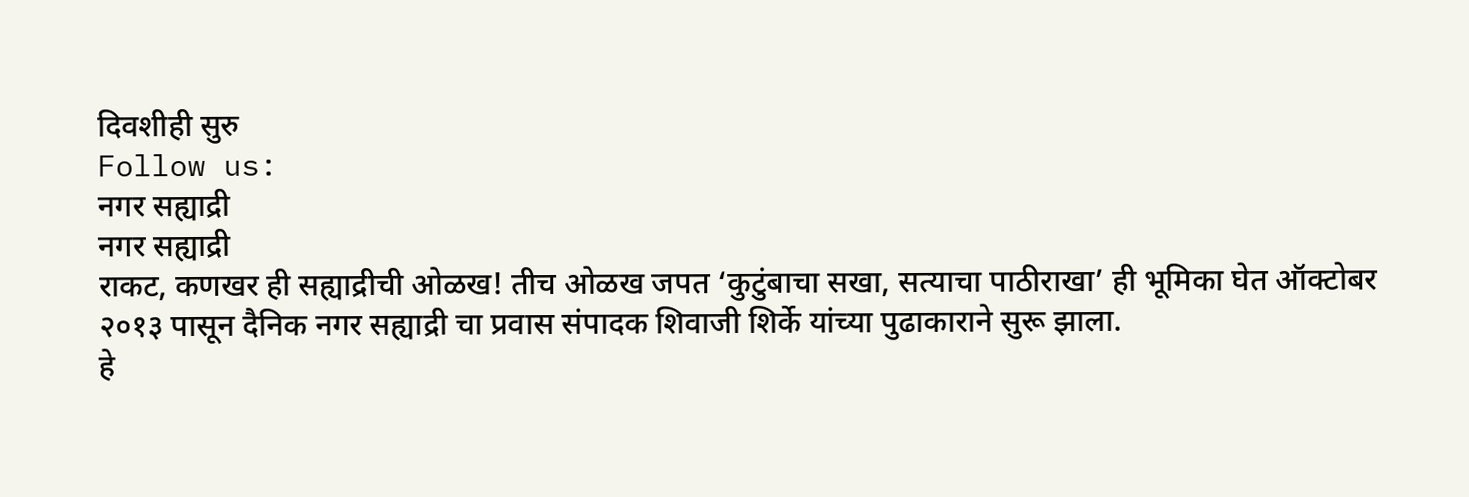दिवशीही सुरु
Follow us:
नगर सह्याद्री
नगर सह्याद्री
राकट, कणखर ही सह्याद्रीची ओळख! तीच ओळख जपत ‘कुटुंबाचा सखा, सत्याचा पाठीराखा’ ही भूमिका घेत ऑक्टोबर २०१३ पासून दैनिक नगर सह्याद्री चा प्रवास संपादक शिवाजी शिर्के यांच्या पुढाकाराने सुरू झाला.
हे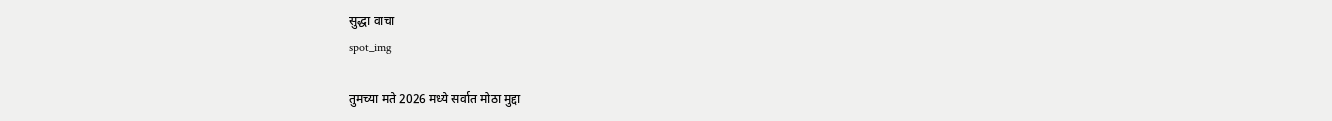सुद्धा वाचा
spot_img

तुमच्या मते 2026 मध्ये सर्वात मोठा मुद्दा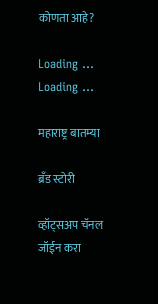कोणता आहे?

Loading ... Loading ...

महाराष्ट्र बातम्या

ब्रँड स्टोरी

व्हॉट्सअप चॅनल जॉईन करा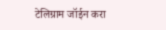टेलिग्राम जॉईन करा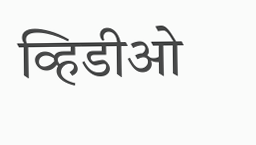व्हिडीओ